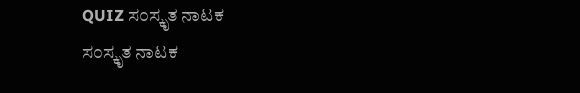QUIZ ಸ೦ಸ್ಕೃತ ನಾಟಕ
ಸ೦ಸ್ಕೃತ ನಾಟಕ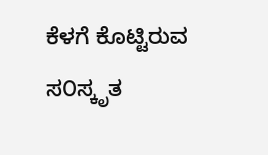ಕೆಳಗೆ ಕೊಟ್ಟಿರುವ ಸ೦ಸ್ಕೃತ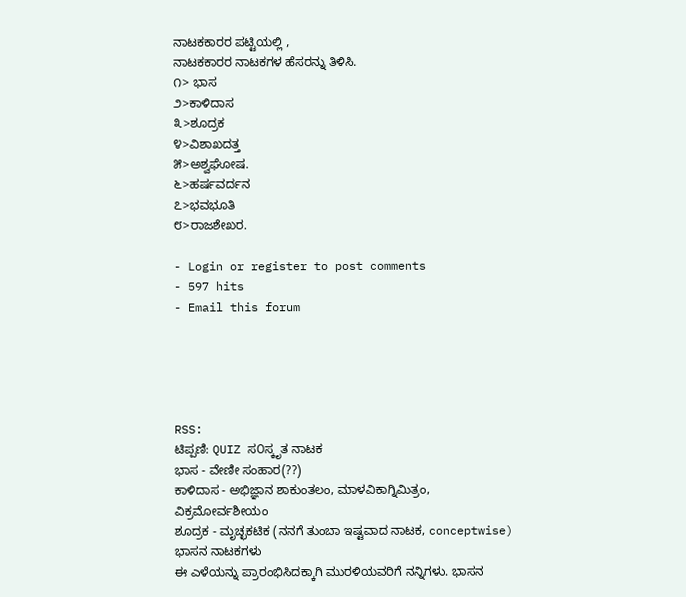ನಾಟಕಕಾರರ ಪಟ್ಟಿಯಲ್ಲಿ ,
ನಾಟಕಕಾರರ ನಾಟಕಗಳ ಹೆಸರನ್ನು ತಿಳಿಸಿ.
೧> ಭಾಸ
೨>ಕಾಳಿದಾಸ
೩>ಶೂದ್ರಕ
೪>ವಿಶಾಖದತ್ತ
೫>ಅಶ್ವಘೋಷ.
೬>ಹರ್ಷವರ್ದನ
೭>ಭವಭೂತಿ
೮>ರಾಜಶೇಖರ.

- Login or register to post comments
- 597 hits
- Email this forum





RSS:
ಟಿಪ್ಪಣಿ: QUIZ ಸ೦ಸ್ಕೃತ ನಾಟಕ
ಭಾಸ - ವೇಣೀ ಸಂಹಾರ(??)
ಕಾಳಿದಾಸ - ಅಭಿಜ್ಞಾನ ಶಾಕುಂತಲಂ, ಮಾಳವಿಕಾಗ್ನಿಮಿತ್ರಂ, ವಿಕ್ರಮೋರ್ವಶೀಯಂ
ಶೂದ್ರಕ - ಮೃಚ್ಛಕಟಿಕ (ನನಗೆ ತುಂಬಾ ಇಷ್ಟವಾದ ನಾಟಕ, conceptwise)
ಭಾಸನ ನಾಟಕಗಳು
ಈ ಎಳೆಯನ್ನು ಪ್ರಾರಂಭಿಸಿದಕ್ಕಾಗಿ ಮುರಳಿಯವರಿಗೆ ನನ್ನಿಗಳು. ಭಾಸನ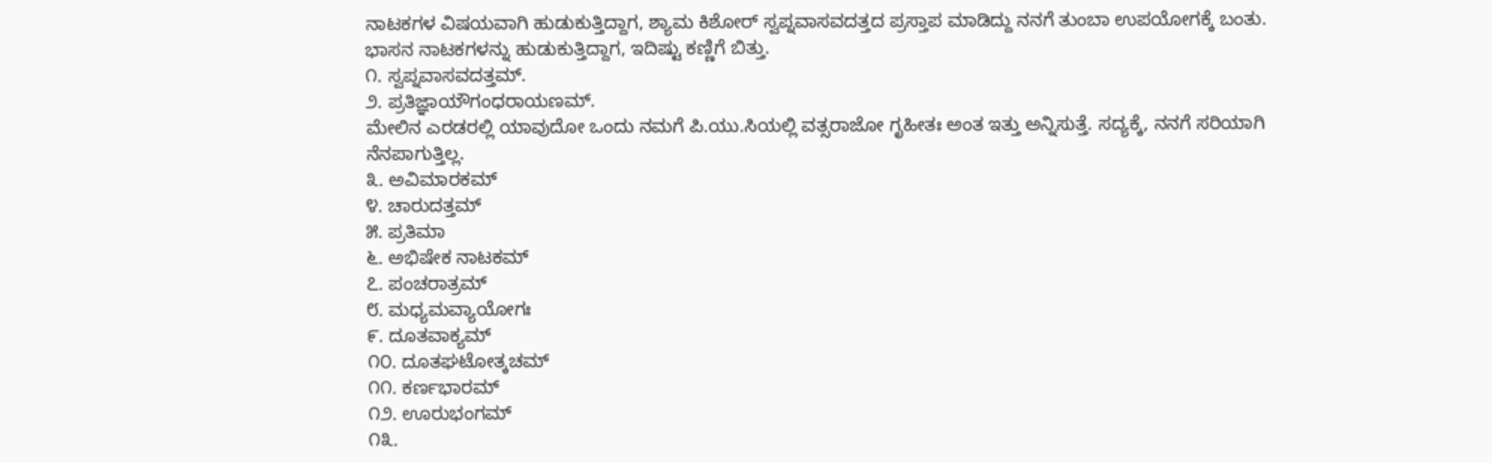ನಾಟಕಗಳ ವಿಷಯವಾಗಿ ಹುಡುಕುತ್ತಿದ್ದಾಗ, ಶ್ಯಾಮ ಕಿಶೋರ್ ಸ್ವಪ್ನವಾಸವದತ್ತದ ಪ್ರಸ್ತಾಪ ಮಾಡಿದ್ದು ನನಗೆ ತುಂಬಾ ಉಪಯೋಗಕ್ಕೆ ಬಂತು.
ಭಾಸನ ನಾಟಕಗಳನ್ನು ಹುಡುಕುತ್ತಿದ್ದಾಗ, ಇದಿಷ್ಟು ಕಣ್ಣಿಗೆ ಬಿತ್ತು.
೧. ಸ್ವಪ್ನವಾಸವದತ್ತಮ್.
೨. ಪ್ರತಿಜ್ಞಾಯೌಗಂಧರಾಯಣಮ್.
ಮೇಲಿನ ಎರಡರಲ್ಲಿ ಯಾವುದೋ ಒಂದು ನಮಗೆ ಪಿ.ಯು.ಸಿಯಲ್ಲಿ ವತ್ಸರಾಜೋ ಗೃಹೀತಃ ಅಂತ ಇತ್ತು ಅನ್ನಿಸುತ್ತೆ. ಸದ್ಯಕ್ಕೆ, ನನಗೆ ಸರಿಯಾಗಿ ನೆನಪಾಗುತ್ತಿಲ್ಲ.
೩. ಅವಿಮಾರಕಮ್
೪. ಚಾರುದತ್ತಮ್
೫. ಪ್ರತಿಮಾ
೬. ಅಭಿಷೇಕ ನಾಟಕಮ್
೭. ಪಂಚರಾತ್ರಮ್
೮. ಮಧ್ಯಮವ್ಯಾಯೋಗಃ
೯. ದೂತವಾಕ್ಯಮ್
೧೦. ದೂತಘಟೋತ್ಕಚಮ್
೧೧. ಕರ್ಣಭಾರಮ್
೧೨. ಊರುಭಂಗಮ್
೧೩.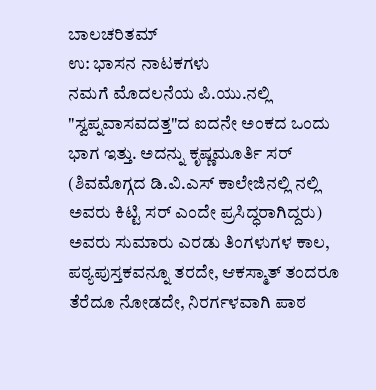ಬಾಲಚರಿತಮ್
ಉ: ಭಾಸನ ನಾಟಕಗಳು
ನಮಗೆ ಮೊದಲನೆಯ ಪಿ.ಯು.ನಲ್ಲಿ "ಸ್ವಪ್ನವಾಸವದತ್ತ"ದ ಐದನೇ ಅಂಕದ ಒಂದು ಭಾಗ ಇತ್ತು. ಅದನ್ನು ಕೃಷ್ಣಮೂರ್ತಿ ಸರ್ (ಶಿವಮೊಗ್ಗದ ಡಿ.ವಿ.ಎಸ್ ಕಾಲೇಜಿನಲ್ಲಿ ನಲ್ಲಿ ಅವರು ಕಿಟ್ಟಿ ಸರ್ ಎಂದೇ ಪ್ರಸಿದ್ಧರಾಗಿದ್ದರು) ಅವರು ಸುಮಾರು ಎರಡು ತಿಂಗಳುಗಳ ಕಾಲ, ಪಠ್ಯಪುಸ್ತಕವನ್ನೂ ತರದೇ, ಆಕಸ್ಮಾತ್ ತಂದರೂ ತೆರೆದೂ ನೋಡದೇ, ನಿರರ್ಗಳವಾಗಿ ಪಾಠ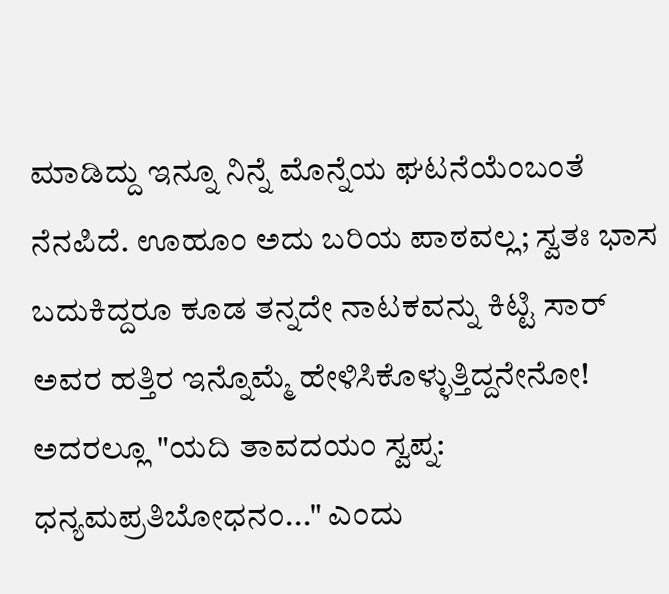ಮಾಡಿದ್ದು ಇನ್ನೂ ನಿನ್ನೆ ಮೊನ್ನೆಯ ಘಟನೆಯೆಂಬಂತೆ ನೆನಪಿದೆ. ಊಹೂಂ ಅದು ಬರಿಯ ಪಾಠವಲ್ಲ; ಸ್ವತಃ ಭಾಸ ಬದುಕಿದ್ದರೂ ಕೂಡ ತನ್ನದೇ ನಾಟಕವನ್ನು ಕಿಟ್ಟಿ ಸಾರ್ ಅವರ ಹತ್ತಿರ ಇನ್ನೊಮ್ಮೆ ಹೇಳಿಸಿಕೊಳ್ಳುತ್ತಿದ್ದನೇನೋ!
ಅದರಲ್ಲೂ "ಯದಿ ತಾವದಯಂ ಸ್ವಪ್ನ: ಧನ್ಯಮಪ್ರತಿಬೋಧನಂ..." ಎಂದು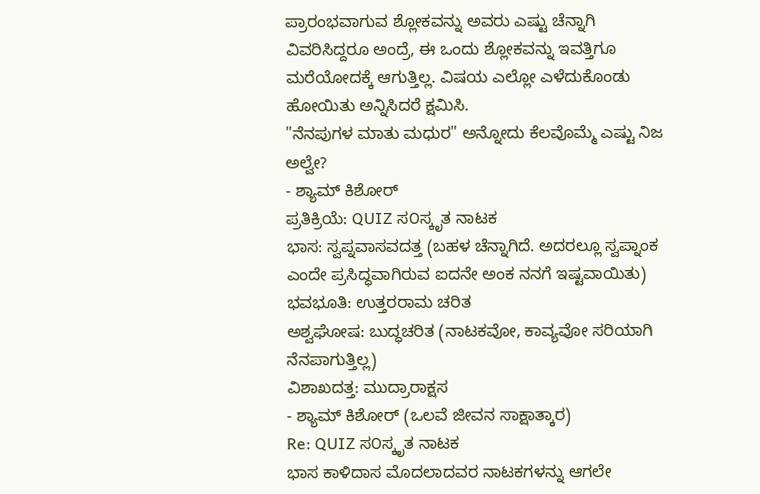ಪ್ರಾರಂಭವಾಗುವ ಶ್ಲೋಕವನ್ನು ಅವರು ಎಷ್ಟು ಚೆನ್ನಾಗಿ ವಿವರಿಸಿದ್ದರೂ ಅಂದ್ರೆ, ಈ ಒಂದು ಶ್ಲೋಕವನ್ನು ಇವತ್ತಿಗೂ ಮರೆಯೋದಕ್ಕೆ ಆಗುತ್ತಿಲ್ಲ. ವಿಷಯ ಎಲ್ಲೋ ಎಳೆದುಕೊಂಡು ಹೋಯಿತು ಅನ್ನಿಸಿದರೆ ಕ್ಷಮಿಸಿ.
"ನೆನಪುಗಳ ಮಾತು ಮಧುರ" ಅನ್ನೋದು ಕೆಲವೊಮ್ಮೆ ಎಷ್ಟು ನಿಜ ಅಲ್ವೇ?
- ಶ್ಯಾಮ್ ಕಿಶೋರ್
ಪ್ರತಿಕ್ರಿಯೆ: QUIZ ಸ೦ಸ್ಕೃತ ನಾಟಕ
ಭಾಸ: ಸ್ವಪ್ನವಾಸವದತ್ತ (ಬಹಳ ಚೆನ್ನಾಗಿದೆ. ಅದರಲ್ಲೂ ಸ್ವಪ್ನಾಂಕ ಎಂದೇ ಪ್ರಸಿದ್ಧವಾಗಿರುವ ಐದನೇ ಅಂಕ ನನಗೆ ಇಷ್ಟವಾಯಿತು)
ಭವಭೂತಿ: ಉತ್ತರರಾಮ ಚರಿತ
ಅಶ್ವಘೋಷ: ಬುದ್ಧಚರಿತ (ನಾಟಕವೋ, ಕಾವ್ಯವೋ ಸರಿಯಾಗಿ ನೆನಪಾಗುತ್ತಿಲ್ಲ)
ವಿಶಾಖದತ್ತ: ಮುದ್ರಾರಾಕ್ಷಸ
- ಶ್ಯಾಮ್ ಕಿಶೋರ್ (ಒಲವೆ ಜೀವನ ಸಾಕ್ಷಾತ್ಕಾರ)
Re: QUIZ ಸ೦ಸ್ಕೃತ ನಾಟಕ
ಭಾಸ ಕಾಳಿದಾಸ ಮೊದಲಾದವರ ನಾಟಕಗಳನ್ನು ಆಗಲೇ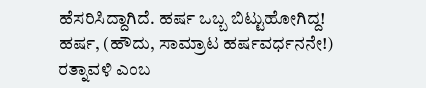ಹೆಸರಿಸಿದ್ದಾಗಿದೆ. ಹರ್ಷ ಒಬ್ಬ ಬಿಟ್ಟುಹೋಗಿದ್ದ!
ಹರ್ಷ, (ಹೌದು, ಸಾಮ್ರಾಟ ಹರ್ಷವರ್ಧನನೇ!) ರತ್ನಾವಳಿ ಎಂಬ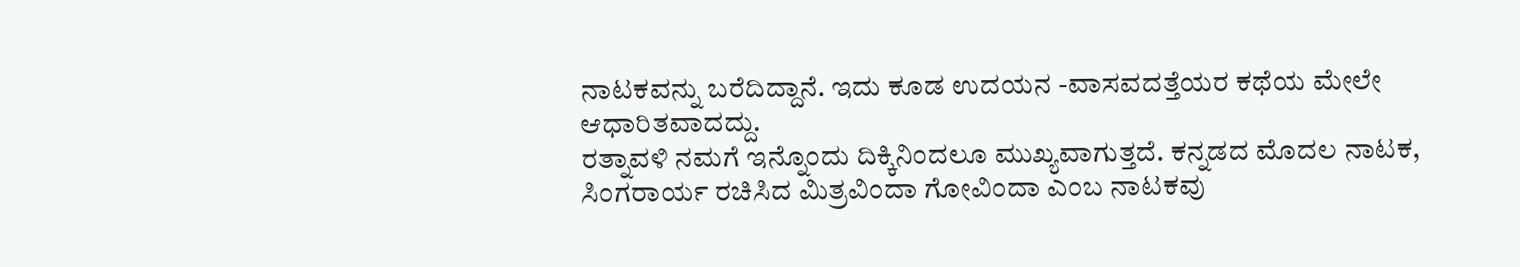ನಾಟಕವನ್ನು ಬರೆದಿದ್ದಾನೆ. ಇದು ಕೂಡ ಉದಯನ -ವಾಸವದತ್ತೆಯರ ಕಥೆಯ ಮೇಲೇ ಆಧಾರಿತವಾದದ್ದು.
ರತ್ನಾವಳಿ ನಮಗೆ ಇನ್ನೊಂದು ದಿಕ್ಕಿನಿಂದಲೂ ಮುಖ್ಯವಾಗುತ್ತದೆ. ಕನ್ನಡದ ಮೊದಲ ನಾಟಕ, ಸಿಂಗರಾರ್ಯ ರಚಿಸಿದ ಮಿತ್ರವಿಂದಾ ಗೋವಿಂದಾ ಎಂಬ ನಾಟಕವು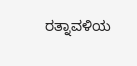ರತ್ನಾವಳಿಯ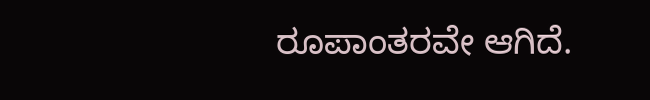ರೂಪಾಂತರವೇ ಆಗಿದೆ.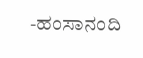-ಹಂಸಾನಂದಿ